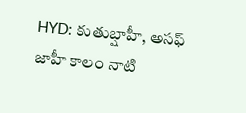HYD: కుతుబ్షాహీ, అసఫ్ జాహీ కాలం నాటి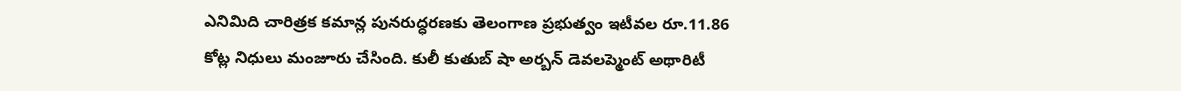ఎనిమిది చారిత్రక కమాన్ల పునరుద్ధరణకు తెలంగాణ ప్రభుత్వం ఇటీవల రూ.11.86 కోట్ల నిధులు మంజూరు చేసింది. కులీ కుతుబ్ షా అర్బన్ డెవలప్మెంట్ అథారిటీ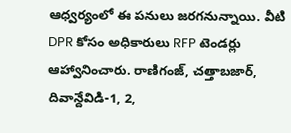ఆధ్వర్యంలో ఈ పనులు జరగనున్నాయి. వీటి DPR కోసం అధికారులు RFP టెండర్లు ఆహ్వానించారు. రాణిగంజ్, చత్తాబజార్, దివాన్దేవిడి-1, 2,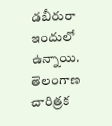డబీరురా ఇందులో ఉన్నాయి.
తెలంగాణ
చారిత్రక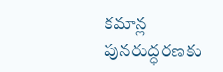కమాన్ల పునరుద్ధరణకు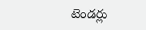టెండర్లు